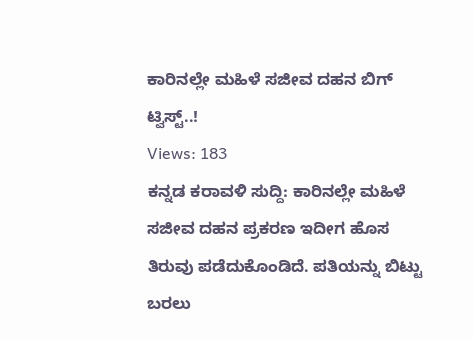ಕಾರಿನಲ್ಲೇ ಮಹಿಳೆ ಸಜೀವ ದಹನ ಬಿಗ್ ಟ್ವಿಸ್ಟ್..!
Views: 183
ಕನ್ನಡ ಕರಾವಳಿ ಸುದ್ದಿ: ಕಾರಿನಲ್ಲೇ ಮಹಿಳೆ ಸಜೀವ ದಹನ ಪ್ರಕರಣ ಇದೀಗ ಹೊಸ ತಿರುವು ಪಡೆದುಕೊಂಡಿದೆ. ಪತಿಯನ್ನು ಬಿಟ್ಟು ಬರಲು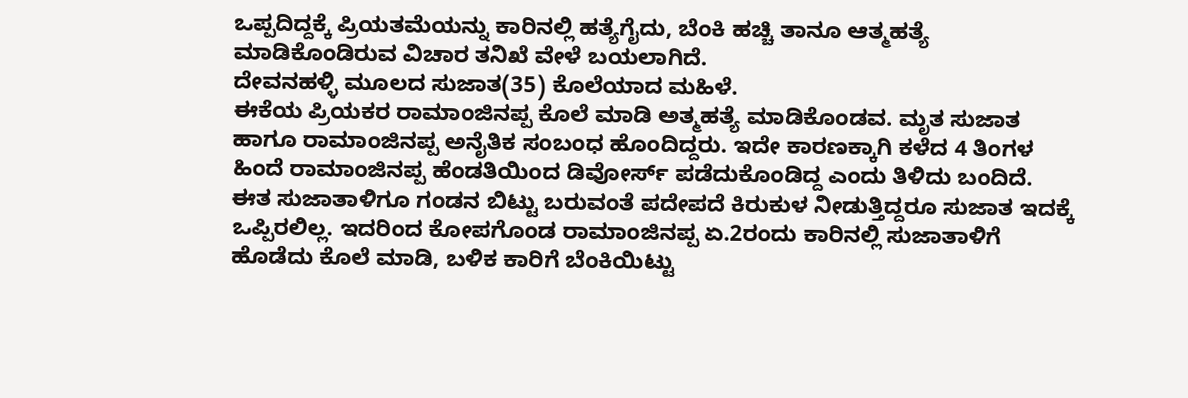ಒಪ್ಪದಿದ್ದಕ್ಕೆ ಪ್ರಿಯತಮೆಯನ್ನು ಕಾರಿನಲ್ಲಿ ಹತ್ಯೆಗೈದು, ಬೆಂಕಿ ಹಚ್ಚಿ ತಾನೂ ಆತ್ಮಹತ್ಯೆ ಮಾಡಿಕೊಂಡಿರುವ ವಿಚಾರ ತನಿಖೆ ವೇಳೆ ಬಯಲಾಗಿದೆ.
ದೇವನಹಳ್ಳಿ ಮೂಲದ ಸುಜಾತ(35) ಕೊಲೆಯಾದ ಮಹಿಳೆ.
ಈಕೆಯ ಪ್ರಿಯಕರ ರಾಮಾಂಜಿನಪ್ಪ ಕೊಲೆ ಮಾಡಿ ಅತ್ಮಹತ್ಯೆ ಮಾಡಿಕೊಂಡವ. ಮೃತ ಸುಜಾತ ಹಾಗೂ ರಾಮಾಂಜಿನಪ್ಪ ಅನೈತಿಕ ಸಂಬಂಧ ಹೊಂದಿದ್ದರು. ಇದೇ ಕಾರಣಕ್ಕಾಗಿ ಕಳೆದ 4 ತಿಂಗಳ ಹಿಂದೆ ರಾಮಾಂಜಿನಪ್ಪ ಹೆಂಡತಿಯಿಂದ ಡಿವೋರ್ಸ್ ಪಡೆದುಕೊಂಡಿದ್ದ ಎಂದು ತಿಳಿದು ಬಂದಿದೆ.
ಈತ ಸುಜಾತಾಳಿಗೂ ಗಂಡನ ಬಿಟ್ಟು ಬರುವಂತೆ ಪದೇಪದೆ ಕಿರುಕುಳ ನೀಡುತ್ತಿದ್ದರೂ ಸುಜಾತ ಇದಕ್ಕೆ ಒಪ್ಪಿರಲಿಲ್ಲ. ಇದರಿಂದ ಕೋಪಗೊಂಡ ರಾಮಾಂಜಿನಪ್ಪ ಏ.2ರಂದು ಕಾರಿನಲ್ಲಿ ಸುಜಾತಾಳಿಗೆ ಹೊಡೆದು ಕೊಲೆ ಮಾಡಿ, ಬಳಿಕ ಕಾರಿಗೆ ಬೆಂಕಿಯಿಟ್ಟು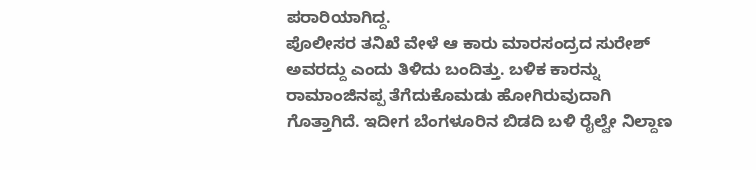ಪರಾರಿಯಾಗಿದ್ದ.
ಪೊಲೀಸರ ತನಿಖೆ ವೇಳೆ ಆ ಕಾರು ಮಾರಸಂದ್ರದ ಸುರೇಶ್ ಅವರದ್ದು ಎಂದು ತಿಳಿದು ಬಂದಿತ್ತು. ಬಳಿಕ ಕಾರನ್ನು ರಾಮಾಂಜಿನಪ್ಪ ತೆಗೆದುಕೊಮಡು ಹೋಗಿರುವುದಾಗಿ ಗೊತ್ತಾಗಿದೆ. ಇದೀಗ ಬೆಂಗಳೂರಿನ ಬಿಡದಿ ಬಳಿ ರೈಲ್ವೇ ನಿಲ್ದಾಣ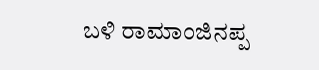ಬಳಿ ರಾಮಾಂಜಿನಪ್ಪ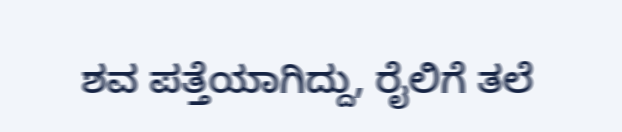ಶವ ಪತ್ತೆಯಾಗಿದ್ದು, ರೈಲಿಗೆ ತಲೆ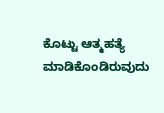ಕೊಟ್ಟು ಆತ್ಮಹತ್ಯೆ ಮಾಡಿಕೊಂಡಿರುವುದು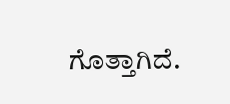ಗೊತ್ತಾಗಿದೆ.